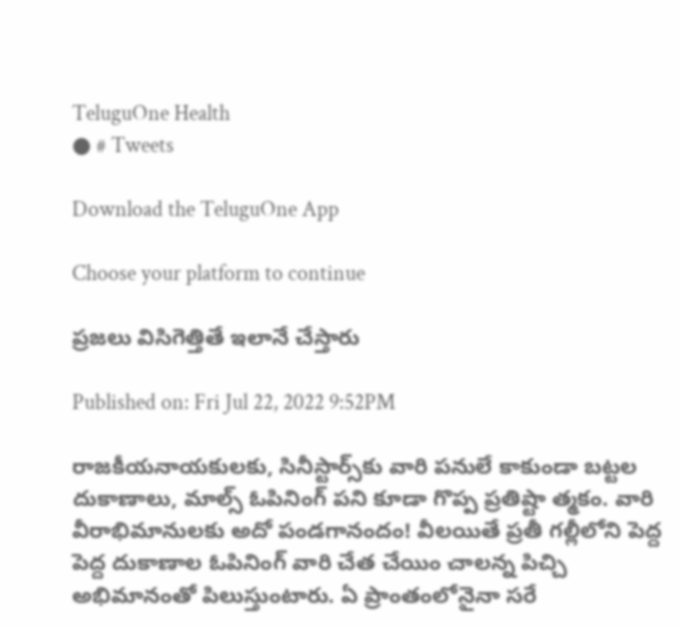TeluguOne Health
● # Tweets

Download the TeluguOne App

Choose your platform to continue

ప్ర‌జ‌లు విసిగెత్తితే ఇలానే చేస్తారు

Published on: Fri Jul 22, 2022 9:52PM

రాజ‌కీయ‌నాయ‌కుల‌కు, సినీస్టార్స్‌కు వారి ప‌నులే కాకుండా బ‌ట్ట‌ల దుకాణాలు, మాల్స్ ఓపినింగ్ ప‌ని కూడా గొప్ప ప్ర‌తిష్టా త్మ‌కం. వారి వీరాభిమానుల‌కు అదో పండ‌గానందం! వీల‌యితే ప్ర‌తీ గ‌ల్లీలోని పెద్ద పెద్ద దుకాణాల ఓపినింగ్ వారి చేత చేయిం చాల‌న్న పిచ్చి అభిమానంతో పిలుస్తుంటారు. ఏ ప్రాంతంలోనైనా స‌రే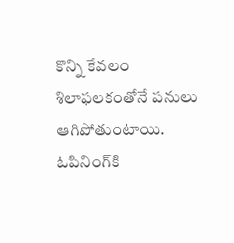కొన్ని కేవ‌లం శిలాఫ‌ల‌కంతోనే ప‌నులు ఆగిపోతుంటాయి. ఓపినింగ్‌కి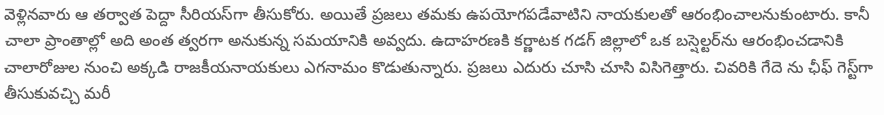వెళ్లిన‌వారు ఆ త‌ర్వాత పెద్దా సీరియ‌స్‌గా తీసుకోరు. అయితే ప్ర‌జ‌లు త‌మకు ఉప‌యోగ‌ప‌డేవాటిని నాయ‌కుల‌తో ఆరంభించాల‌నుకుంటారు. కానీ చాలా ప్రాంతాల్లో అది అంత త్వ‌ర‌గా అనుకున్న స‌మ‌యానికి అవ్వ‌దు. ఉదాహ‌ర‌ణ‌కి క‌ర్ణాట‌క గ‌డ‌గ్ జిల్లాలో ఒక బ‌స్షెల్ట‌ర్‌ను ఆరంభించ‌డానికి చాలారోజుల నుంచి అక్క‌డి రాజ‌కీయ‌నాయ‌కులు ఎగ‌నామం కొడుతున్నారు. ప్ర‌జ‌లు ఎదురు చూసి చూసి విసిగెత్తారు. చివ‌రికి గేదె ను ఛీఫ్ గెస్ట్‌గా తీసుకువ‌చ్చి మ‌రీ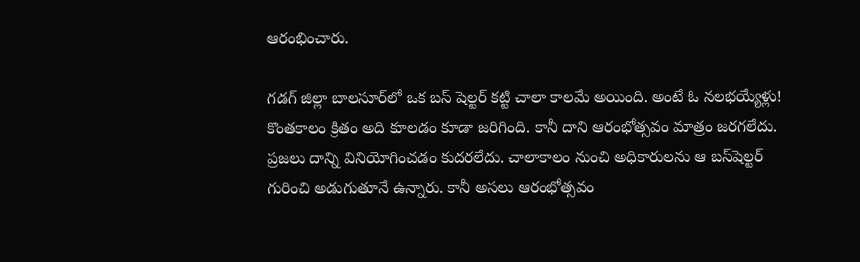ఆరంభించారు.

గ‌డ‌గ్ జిల్లా బాల‌సూర్‌లో ఒక బ‌స్ షెల్ట‌ర్ క‌ట్టి చాలా కాల‌మే అయింది. అంటే ఓ న‌ల‌భ‌య్యేళ్లు! కొంత‌కాలం క్రితం అది కూల‌డం కూడా జ‌రిగింది. కానీ దాని ఆరంభోత్స‌వం మాత్రం జ‌ర‌గ‌లేదు. ప్ర‌జ‌లు దాన్ని వినియోగించ‌డం కుద‌ర‌లేదు. చాలాకాలం నుంచి అధికారుల‌ను ఆ బ‌స్‌షెల్ట‌ర్ గురించి అడుగుతూనే ఉన్నారు. కానీ అస‌లు ఆరంభోత్స‌వం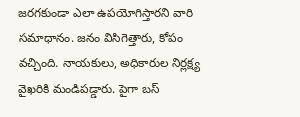జ‌ర‌గ‌కుండా ఎలా ఉప‌యోగిస్తార‌ని వారి స‌మాధానం. జ‌నం విసిగెత్తారు, కోపం వ‌చ్చింది. నాయకులు, అధికారుల నిర్ల‌క్ష్య వైఖ‌రికి మండిప‌డ్డారు. పైగా బ‌స్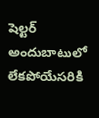షెల్ట‌ర్ అందుబాటులో లేక‌పోయేస‌రికి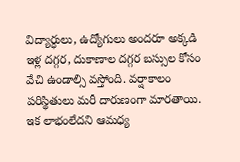విద్యార్ధులు, ఉద్యోగులు అంద‌రూ అక్క‌డి ఇళ్ల ద‌గ్గ‌ర‌, దుకాణాల దగ్గ‌ర బ‌స్సుల కోసం వేచి ఉండాల్సి వ‌స్తోంది. వ‌ర్షాకాలం ప‌రిస్థితులు మ‌రీ దారుణంగా మార‌తాయి.  ఇక లాభంలేద‌ని ఆమ‌ధ్య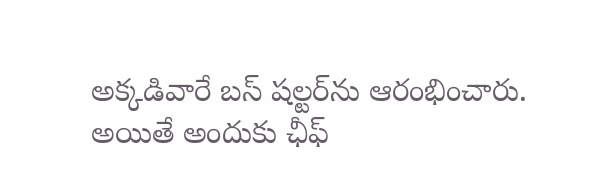అక్క‌డివారే బ‌స్ ష‌ల్ట‌ర్‌ను ఆరంభించారు. అయితే అందుకు ఛీఫ్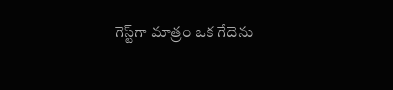గెస్ట్‌గా మాత్రం ఒక గేదెను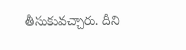తీసుకువ‌చ్చారు. దీని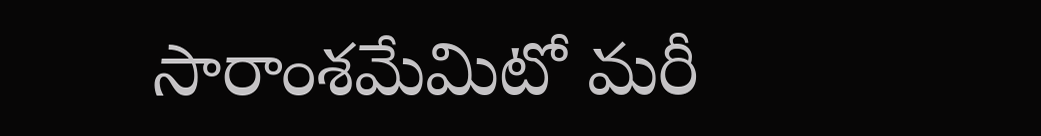సారాంశ‌మేమిటో మ‌రీ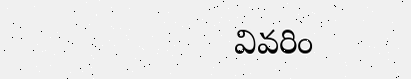వివ‌రిం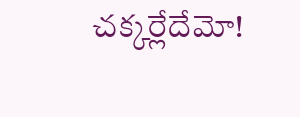చ‌క్క‌ర్లేదేమో!